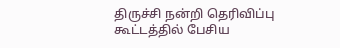திருச்சி நன்றி தெரிவிப்பு கூட்டத்தில் பேசிய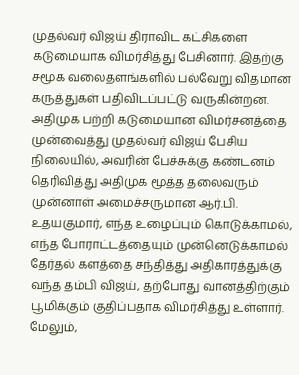முதல்வர் விஜய் திராவிட கட்சிகளை கடுமையாக விமர்சித்து பேசினார். இதற்கு சமூக வலைதளங்களில் பல்வேறு விதமான கருத்துகள் பதிவிடப்பட்டு வருகின்றன.
அதிமுக பற்றி கடுமையான விமர்சனத்தை முன்வைத்து முதல்வர் விஜய் பேசிய நிலையில், அவரின் பேச்சுக்கு கண்டனம் தெரிவித்து அதிமுக மூத்த தலைவரும் முன்னாள் அமைச்சருமான ஆர்.பி. உதயகுமார், எந்த உழைப்பும் கொடுக்காமல், எந்த போராட்டத்தையும் முன்னெடுக்காமல் தேர்தல் களத்தை சந்தித்து அதிகாரத்துக்கு வந்த தம்பி விஜய், தற்போது வானத்திற்கும் பூமிக்கும் குதிப்பதாக விமர்சித்து உள்ளார்.
மேலும்,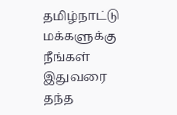தமிழ்நாட்டு மக்களுக்கு நீங்கள் இதுவரை தந்த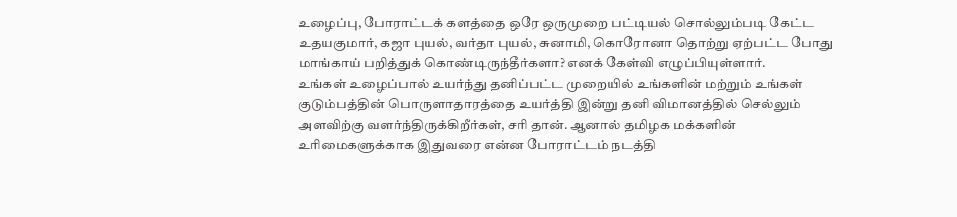உழைப்பு, போராட்டக் களத்தை ஒரே ஒருமுறை பட்டியல் சொல்லும்படி கேட்ட உதயகுமார், கஜா புயல், வர்தா புயல், சுனாமி, கொரோனா தொற்று ஏற்பட்ட போது மாங்காய் பறித்துக் கொண்டிருந்தீர்களா? எனக் கேள்வி எழுப்பியுள்ளார்.
உங்கள் உழைப்பால் உயர்ந்து தனிப்பட்ட முறையில் உங்களின் மற்றும் உங்கள் குடும்பத்தின் பொருளாதாரத்தை உயர்த்தி இன்று தனி விமானத்தில் செல்லும் அளவிற்கு வளர்ந்திருக்கிறீர்கள், சரி தான். ஆனால் தமிழக மக்களின் உரிமைகளுக்காக இதுவரை என்ன போராட்டம் நடத்தி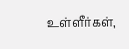உள்ளீர்கள்,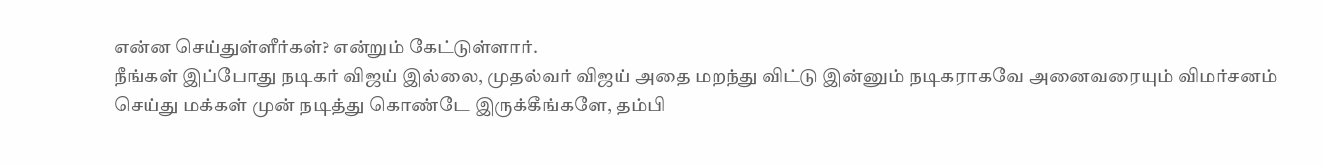என்ன செய்துள்ளீர்கள்? என்றும் கேட்டுள்ளார்.
நீங்கள் இப்போது நடிகர் விஜய் இல்லை, முதல்வர் விஜய் அதை மறந்து விட்டு இன்னும் நடிகராகவே அனைவரையும் விமர்சனம் செய்து மக்கள் முன் நடித்து கொண்டே இருக்கீங்களே, தம்பி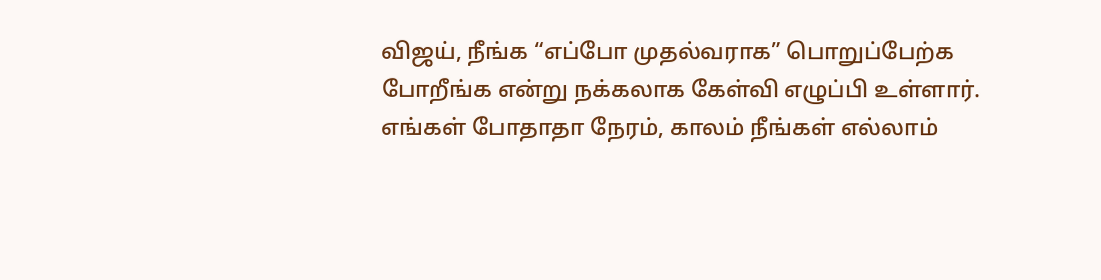விஜய், நீங்க “எப்போ முதல்வராக” பொறுப்பேற்க போறீங்க என்று நக்கலாக கேள்வி எழுப்பி உள்ளார்.
எங்கள் போதாதா நேரம், காலம் நீங்கள் எல்லாம்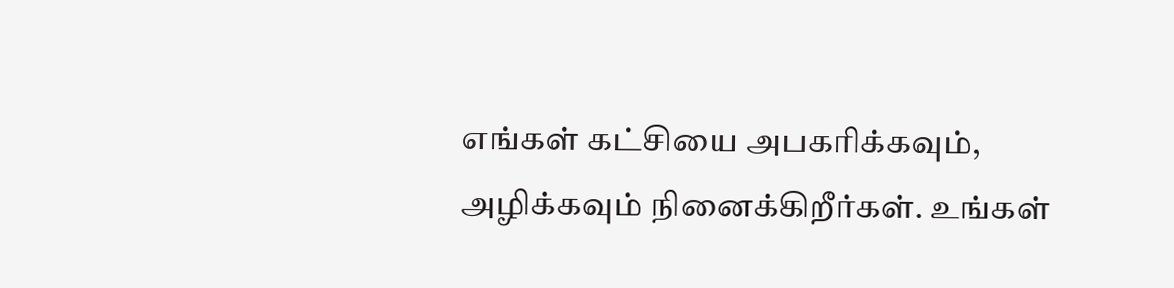எங்கள் கட்சியை அபகரிக்கவும், அழிக்கவும் நினைக்கிறீர்கள். உங்கள்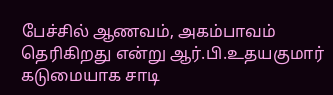பேச்சில் ஆணவம், அகம்பாவம் தெரிகிறது என்று ஆர்.பி.உதயகுமார் கடுமையாக சாடி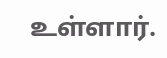உள்ளார்.